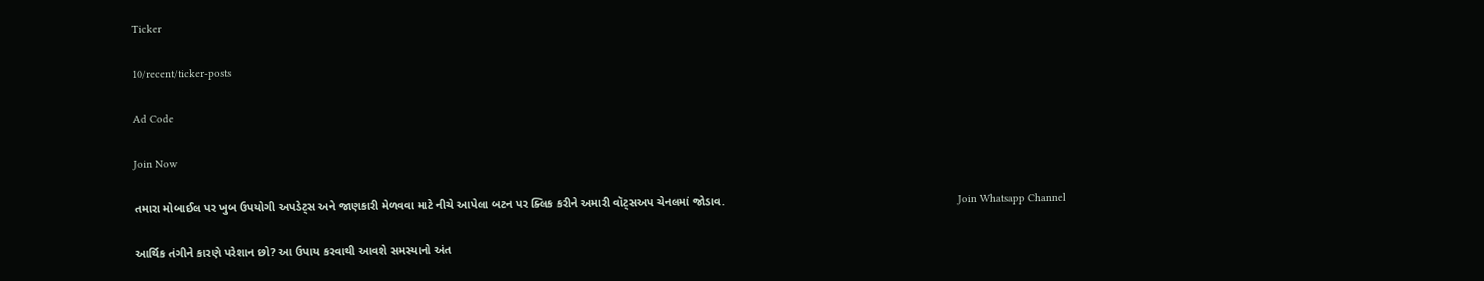Ticker

10/recent/ticker-posts

Ad Code

Join Now

તમારા મોબાઈલ પર ખુબ ઉપયોગી અપડેટ્સ અને જાણકારી મેળવવા માટે નીચે આપેલા બટન પર ક્લિક કરીને અમારી વૉટ્સઅપ ચેનલમાં જોડાવ.                                                                       Join Whatsapp Channel

આર્થિક તંગીને કારણે પરેશાન છો? આ ઉપાય કરવાથી આવશે સમસ્યાનો અંત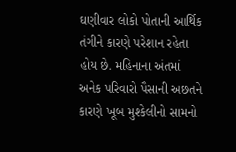ઘણીવાર લોકો પોતાની આર્થિક તંગીને કારણે પરેશાન રહેતા હોય છે. મહિનાના અંતમાં અનેક પરિવારો પૈસાની અછતને કારણે ખૂબ મુશ્કેલીનો સામનો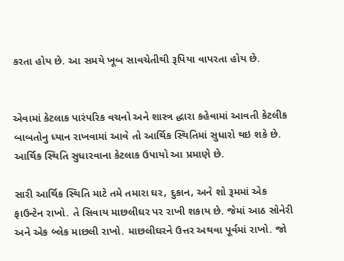કરતા હોય છે. આ સમયે ખૂબ સાવચેતીથી રૂપિયા વાપરતા હોય છે.


એવામાં કેટલાક પારંપરિક વચનો અને શાસ્ત્ર દ્ધારા કહેવામાં આવતી કેટલીક બાબતોનુ ધ્યાન રાખવામાં આવે તો આર્થિક સ્થિતિમાં સુધારો થઇ શકે છે. આર્થિક સ્થિતિ સુધારવાના કેટલાક ઉપાયો આ પ્રમાણે છે.

સારી આર્થિક સ્થિતિ માટે તમે તમારા ઘર, દુકાન, અને શો રૂમમાં એક ફાઉન્ટેન રાખો. તે સિવાય માછલીઘર પર રાખી શકાય છે. જેમાં આઠ સોનેરી અને એક બ્લેક માછલી રાખો. માછલીઘરને ઉત્તર અથવા પૂર્વમાં રાખો. જો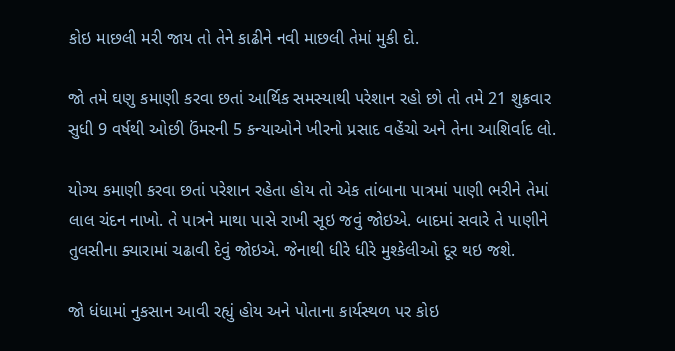કોઇ માછલી મરી જાય તો તેને કાઢીને નવી માછલી તેમાં મુકી દો.

જો તમે ઘણુ કમાણી કરવા છતાં આર્થિક સમસ્યાથી પરેશાન રહો છો તો તમે 21 શુક્રવાર સુધી 9 વર્ષથી ઓછી ઉંમરની 5 કન્યાઓને ખીરનો પ્રસાદ વહેંચો અને તેના આશિર્વાદ લો.

યોગ્ય કમાણી કરવા છતાં પરેશાન રહેતા હોય તો એક તાંબાના પાત્રમાં પાણી ભરીને તેમાં લાલ ચંદન નાખો. તે પાત્રને માથા પાસે રાખી સૂઇ જવું જોઇએ. બાદમાં સવારે તે પાણીને તુલસીના ક્યારામાં ચઢાવી દેવું જોઇએ. જેનાથી ધીરે ધીરે મુશ્કેલીઓ દૂર થઇ જશે.

જો ધંધામાં નુકસાન આવી રહ્યું હોય અને પોતાના કાર્યસ્થળ પર કોઇ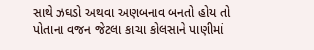સાથે ઝઘડો અથવા અણબનાવ બનતો હોય તો પોતાના વજન જેટલા કાચા કોલસાને પાણીમાં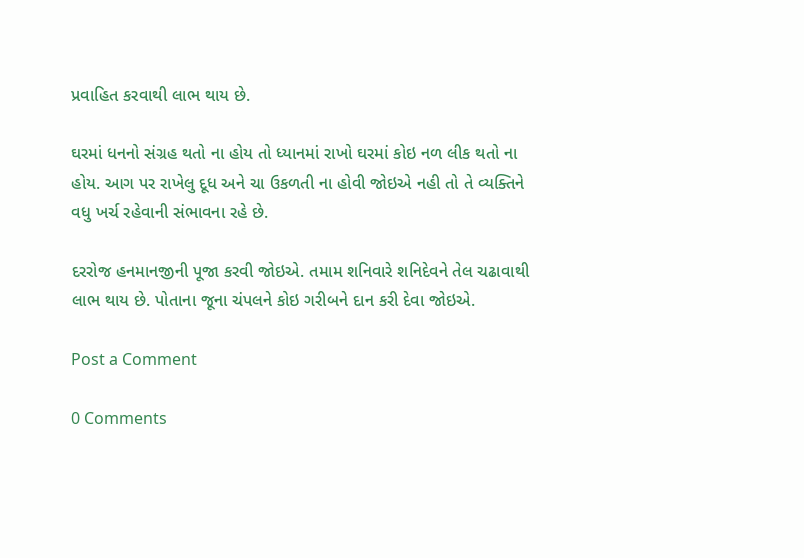પ્રવાહિત કરવાથી લાભ થાય છે.

ઘરમાં ધનનો સંગ્રહ થતો ના હોય તો ધ્યાનમાં રાખો ઘરમાં કોઇ નળ લીક થતો ના હોય. આગ પર રાખેલુ દૂધ અને ચા ઉકળતી ના હોવી જોઇએ નહી તો તે વ્યક્તિને વધુ ખર્ચ રહેવાની સંભાવના રહે છે.

દરરોજ હનમાનજીની પૂજા કરવી જોઇએ. તમામ શનિવારે શનિદેવને તેલ ચઢાવાથી લાભ થાય છે. પોતાના જૂના ચંપલને કોઇ ગરીબને દાન કરી દેવા જોઇએ.

Post a Comment

0 Comments